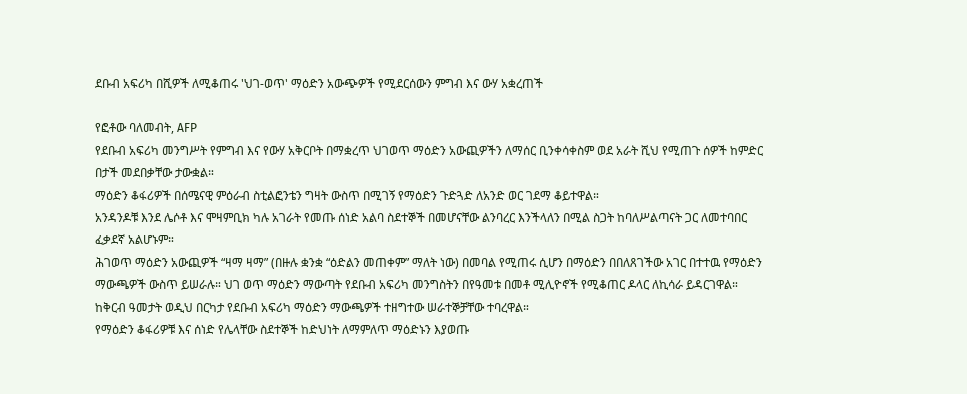ደቡብ አፍሪካ በሺዎች ለሚቆጠሩ 'ህገ-ወጥ' ማዕድን አውጭዎች የሚደርሰውን ምግብ እና ውሃ አቋረጠች

የፎቶው ባለመብት, AFP
የደቡብ አፍሪካ መንግሥት የምግብ እና የውሃ አቅርቦት በማቋረጥ ህገወጥ ማዕድን አውጪዎችን ለማሰር ቢንቀሳቀስም ወደ አራት ሺህ የሚጠጉ ሰዎች ከምድር በታች መደበቃቸው ታውቋል።
ማዕድን ቆፋሪዎች በሰሜናዊ ምዕራብ ስቲልፎንቴን ግዛት ውስጥ በሚገኝ የማዕድን ጉድጓድ ለአንድ ወር ገደማ ቆይተዋል።
አንዳንዶቹ እንደ ሌሶቶ እና ሞዛምቢክ ካሉ አገራት የመጡ ሰነድ አልባ ስደተኞች በመሆናቸው ልንባረር እንችላለን በሚል ስጋት ከባለሥልጣናት ጋር ለመተባበር ፈቃደኛ አልሆኑም።
ሕገወጥ ማዕድን አውጪዎች “ዛማ ዛማ” (በዙሉ ቋንቋ “ዕድልን መጠቀም” ማለት ነው) በመባል የሚጠሩ ሲሆን በማዕድን በበለጸገችው አገር በተተዉ የማዕድን ማውጫዎች ውስጥ ይሠራሉ። ህገ ወጥ ማዕድን ማውጣት የደቡብ አፍሪካ መንግስትን በየዓመቱ በመቶ ሚሊዮኖች የሚቆጠር ዶላር ለኪሳራ ይዳርገዋል።
ከቅርብ ዓመታት ወዲህ በርካታ የደቡብ አፍሪካ ማዕድን ማውጫዎች ተዘግተው ሠራተኞቻቸው ተባረዋል።
የማዕድን ቆፋሪዎቹ እና ሰነድ የሌላቸው ስደተኞች ከድህነት ለማምለጥ ማዕድኑን እያወጡ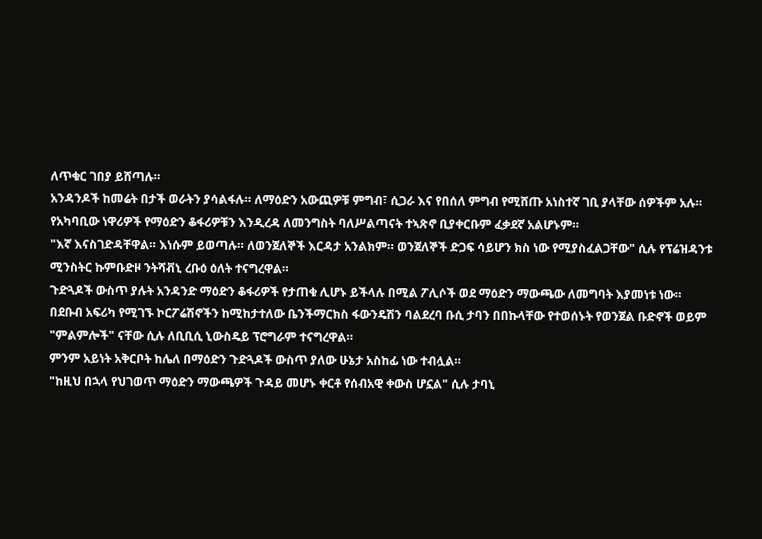ለጥቁር ገበያ ይሸጣሉ።
አንዳንዶች ከመሬት በታች ወራትን ያሳልፋሉ። ለማዕድን አውጪዎቹ ምግብ፣ ሲጋራ እና የበሰለ ምግብ የሚሸጡ አነስተኛ ገቢ ያላቸው ሰዎችም አሉ።
የአካባቢው ነዋሪዎች የማዕድን ቆፋሪዎቹን እንዲረዳ ለመንግስት ባለሥልጣናት ተኣጽኖ ቢያቀርቡም ፈቃደኛ አልሆኑም።
"እኛ እናስገድዳቸዋል። እነሱም ይወጣሉ። ለወንጀለኞች እርዳታ አንልክም። ወንጀለኞች ድጋፍ ሳይሆን ክስ ነው የሚያስፈልጋቸው" ሲሉ የፕሬዝዳንቱ ሚንስትር ኩምቡድዞ ንትሻቭኒ ረቡዕ ዕለት ተናግረዋል።
ጉድጓዶች ውስጥ ያሉት አንዳንድ ማዕድን ቆፋሪዎች የታጠቁ ሊሆኑ ይችላሉ በሚል ፖሊሶች ወደ ማዕድን ማውጫው ለመግባት እያመነቱ ነው።
በደቡብ አፍሪካ የሚገኙ ኮርፖሬሽኖችን ከሚከታተለው ቤንችማርክስ ፋውንዴሽን ባልደረባ ቡሲ ታባን በበኩላቸው የተወሰኑት የወንጀል ቡድኖች ወይም "ምልምሎች" ናቸው ሲሉ ለቢቢሲ ኒውስዴይ ፕሮግራም ተናግረዋል።
ምንም አይነት አቅርቦት ከሌለ በማዕድን ጉድጓዶች ውስጥ ያለው ሁኔታ አስከፊ ነው ተብሏል።
"ከዚህ በኋላ የህገወጥ ማዕድን ማውጫዎች ጉዳይ መሆኑ ቀርቶ የሰብአዊ ቀውስ ሆኗል" ሲሉ ታባኒ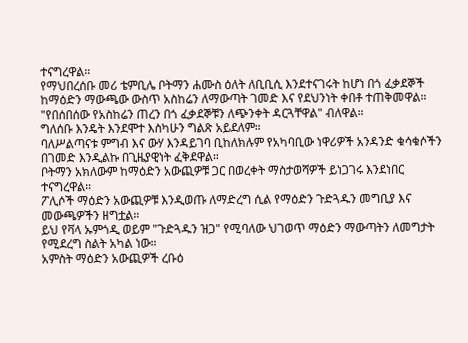ተናግረዋል።
የማህበረሰቡ መሪ ቴምቢሌ ቦትማን ሐሙስ ዕለት ለቢቢሲ እንደተናገሩት ከሆነ በጎ ፈቃደኞች ከማዕድን ማውጫው ውስጥ አስከሬን ለማውጣት ገመድ እና የደህንነት ቀበቶ ተጠቅመዋል።
"የበሰበሰው የአስከሬን ጠረን በጎ ፈቃደኞቹን ለጭንቀት ዳርጓቸዋል" ብለዋል።
ግለሰቡ እንዴት እንደሞተ እስካሁን ግልጽ አይደለም።
ባለሥልጣናቱ ምግብ እና ውሃ እንዳይገባ ቢከለክሉም የአካባቢው ነዋሪዎች አንዳንድ ቁሳቁሶችን በገመድ እንዲልኩ በጊዜያዊነት ፈቅደዋል።
ቦትማን አክለውም ከማዕድን አውጪዎቹ ጋር በወረቀት ማስታወሻዎች ይነጋገሩ እንደነበር ተናግረዋል።
ፖሊሶች ማዕድን አውጪዎቹ እንዲወጡ ለማድረግ ሲል የማዕድን ጉድጓዱን መግቢያ እና መውጫዎችን ዘግቷል።
ይህ የቫላ ኡምጎዲ ወይም "ጉድጓዱን ዝጋ" የሚባለው ህገወጥ ማዕድን ማውጣትን ለመግታት የሚደረግ ስልት አካል ነው።
አምስት ማዕድን አውጪዎች ረቡዕ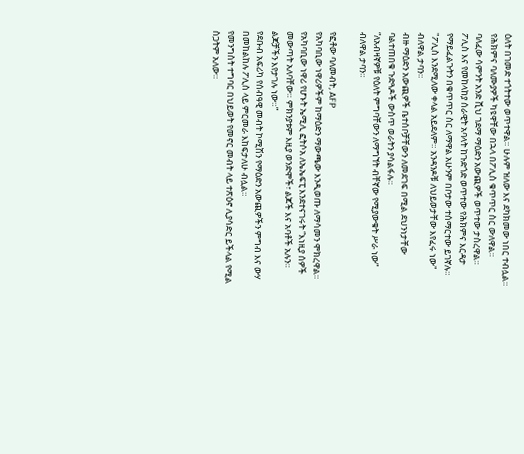ዕለት በገመድ ተጎትተው ወጥተዋል። ሁሉም ዝለው እና ደካክመው ነበር ተብሏል። የሕክምና ባለሙያዎች ካዩዋቸው በኋላ በፖሊስ ቁጥጥር ስር ውለዋል።
ባለፈው ሳምንት አንድ ሺህ ገደማ ማዕድን አውጪዎች ወጥተው ታስረዋል።
ፖሊስ እና የመከላከያ ሰራዊት አባላት ከጉድጎድ ወጥተው የሕክምና እርዳታ የማይፈልጉትን በቁጥጥር ስር ለማዋል አሁንም በቦታው ተሰማርተው ይገኛሉ።
"ፖሊስ እንደሚለው ቀላል አይደለም። አንዳንዶቹ ለህይወታቸው እየፈሩ ነው" ብለዋል ታባን።
ብዙ ማዕድን አውጪዎች ቤተሰቦቻቸውን ለመደገፍ በሚል ደህንነታቸው ባልተጠበቁ ጉድጓዶች ውስጥ ወራትን ያሳልፋሉ።
“ለአብዛኛዎቹ የዕለት ምግባቸውን ለማግኘት ብቸኛው የሚያውቁት ሥራ ነው” ብለዋል ታባን።

የፎቶው ባለመብት, AFP
የአካባቢው ነዋሪዎችም ከማዕድን ማውጫው እንዲወጡ ለማሳመን ሞክረዋል።
የአካባቢው ነዋሪ የሆኑት ኤሚሊ ፎትሶአ ለኤኤፍፒ እንደተናገሩት “እነዚያ ሰዎች መውጣት አለባቸው። ምክንያቱም እዚያ ወንድሞች፣ ልጆች እና አባቶች አሉን። ልጆቻችን እየታገሉ ነው።”
የደቡብ አፍሪካ የሰብዓዊ መብት ኮሚሽን የማዕድን አውጪዎችን ምግብ እና ውሃ በመከልከሉ ፖሊስ ላይ ምርመራ እከፍታለሁ ብሏል።
የመንግስት ተግባር በህይወት የመኖር መብት ላይ ተጽዕኖ ሊያሳድር ይችላል የሚል ስጋትም አለው።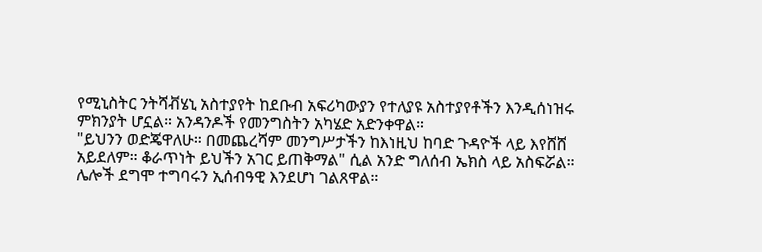የሚኒስትር ንትሻቭሄኒ አስተያየት ከደቡብ አፍሪካውያን የተለያዩ አስተያየቶችን እንዲሰነዝሩ ምክንያት ሆኗል። አንዳንዶች የመንግስትን አካሄድ አድንቀዋል።
"ይህንን ወድጄዋለሁ። በመጨረሻም መንግሥታችን ከእነዚህ ከባድ ጉዳዮች ላይ እየሸሸ አይደለም። ቆራጥነት ይህችን አገር ይጠቅማል" ሲል አንድ ግለሰብ ኤክስ ላይ አስፍሯል።
ሌሎች ደግሞ ተግባሩን ኢሰብዓዊ እንደሆነ ገልጸዋል።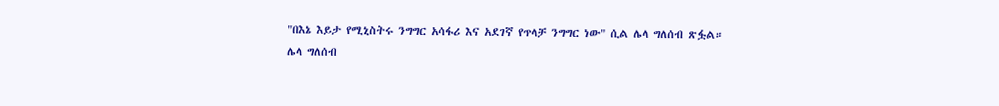"በእኔ እይታ የሚኒስትሩ ንግግር አሳፋሪ እና አደገኛ የጥላቻ ንግግር ነው" ሲል ሌላ ግለሰብ ጽፏል።
ሌላ ግለሰብ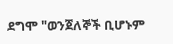ደግሞ "ወንጀለኞች ቢሆኑም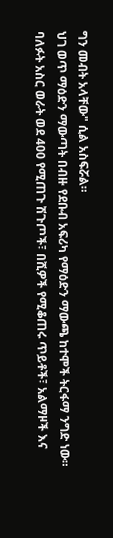ግን መብት አላቸው" ሲል አስፍሯል።
ህገ ወጥ ማዕድን ማውጣት በብዙ የደቡብ አፍሪካ የማዕድን ማውጫ ከተሞች ትርፋማ ንግድ ነው።
ባለፉት አስር ወራት ወደ 400 የሚጠጉ ሽጉጦች፣ በሺዎች የሚቆጠሩ ጥይቶች፣ አልማዞች እና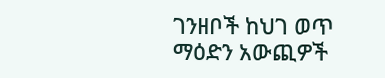ገንዘቦች ከህገ ወጥ ማዕድን አውጪዎች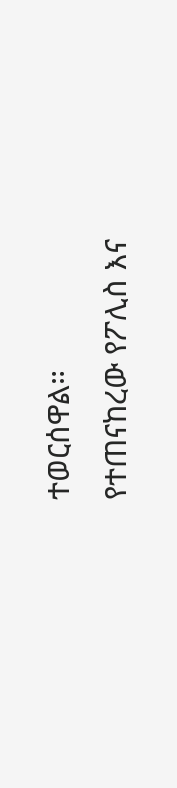ተወርሰዋል።
የተጠናከረው የፖሊስ እና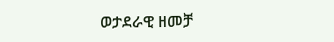ወታደራዊ ዘመቻ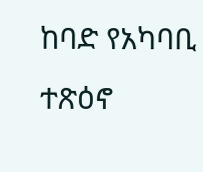ከባድ የአካባቢ ተጽዕኖ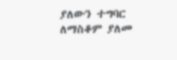ያለውን ተግባር ለማስቆም ያለመ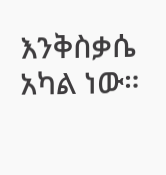እንቅስቃሴ አካል ነው።